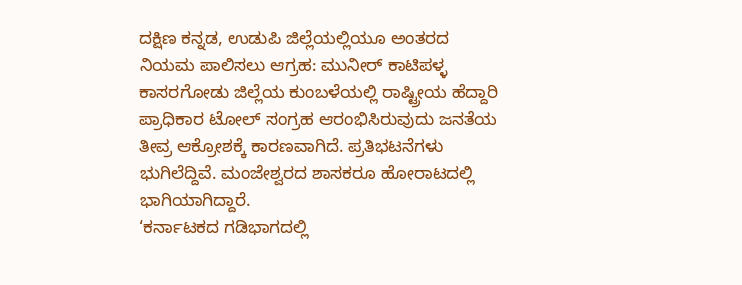ದಕ್ಷಿಣ ಕನ್ನಡ, ಉಡುಪಿ ಜಿಲ್ಲೆಯಲ್ಲಿಯೂ ಅಂತರದ ನಿಯಮ ಪಾಲಿಸಲು ಆಗ್ರಹ: ಮುನೀರ್ ಕಾಟಿಪಳ್ಳ
ಕಾಸರಗೋಡು ಜಿಲ್ಲೆಯ ಕುಂಬಳೆಯಲ್ಲಿ ರಾಷ್ಟ್ರೀಯ ಹೆದ್ದಾರಿ ಪ್ರಾಧಿಕಾರ ಟೋಲ್ ಸಂಗ್ರಹ ಆರಂಭಿಸಿರುವುದು ಜನತೆಯ ತೀವ್ರ ಆಕ್ರೋಶಕ್ಕೆ ಕಾರಣವಾಗಿದೆ. ಪ್ರತಿಭಟನೆಗಳು ಭುಗಿಲೆದ್ದಿವೆ. ಮಂಜೇಶ್ವರದ ಶಾಸಕರೂ ಹೋರಾಟದಲ್ಲಿ ಭಾಗಿಯಾಗಿದ್ದಾರೆ.
‘ಕರ್ನಾಟಕದ ಗಡಿಭಾಗದಲ್ಲಿ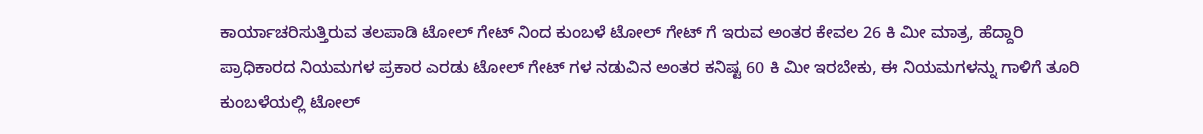ಕಾರ್ಯಾಚರಿಸುತ್ತಿರುವ ತಲಪಾಡಿ ಟೋಲ್ ಗೇಟ್ ನಿಂದ ಕುಂಬಳೆ ಟೋಲ್ ಗೇಟ್ ಗೆ ಇರುವ ಅಂತರ ಕೇವಲ 26 ಕಿ ಮೀ ಮಾತ್ರ, ಹೆದ್ದಾರಿ ಪ್ರಾಧಿಕಾರದ ನಿಯಮಗಳ ಪ್ರಕಾರ ಎರಡು ಟೋಲ್ ಗೇಟ್ ಗಳ ನಡುವಿನ ಅಂತರ ಕನಿಷ್ಟ 60 ಕಿ ಮೀ ಇರಬೇಕು, ಈ ನಿಯಮಗಳನ್ನು ಗಾಳಿಗೆ ತೂರಿ ಕುಂಬಳೆಯಲ್ಲಿ ಟೋಲ್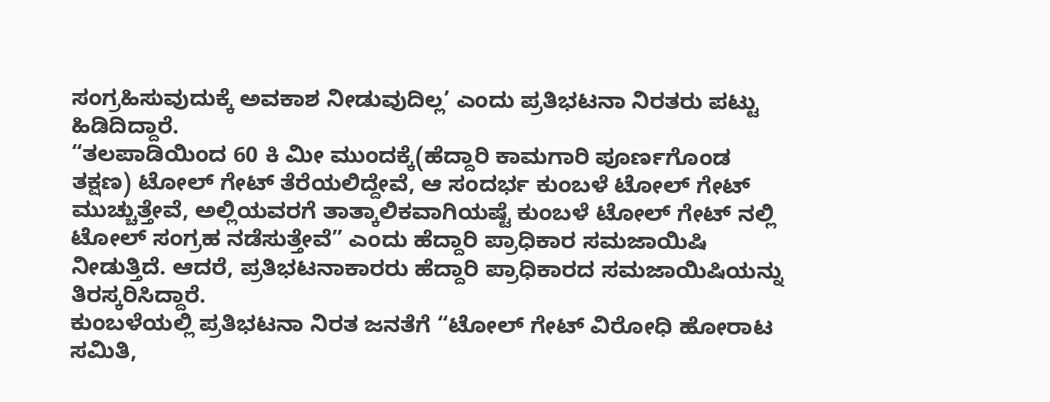ಸಂಗ್ರಹಿಸುವುದುಕ್ಕೆ ಅವಕಾಶ ನೀಡುವುದಿಲ್ಲ’ ಎಂದು ಪ್ರತಿಭಟನಾ ನಿರತರು ಪಟ್ಟು ಹಿಡಿದಿದ್ದಾರೆ.
“ತಲಪಾಡಿಯಿಂದ 60 ಕಿ ಮೀ ಮುಂದಕ್ಕೆ(ಹೆದ್ದಾರಿ ಕಾಮಗಾರಿ ಪೂರ್ಣಗೊಂಡ ತಕ್ಷಣ) ಟೋಲ್ ಗೇಟ್ ತೆರೆಯಲಿದ್ದೇವೆ, ಆ ಸಂದರ್ಭ ಕುಂಬಳೆ ಟೋಲ್ ಗೇಟ್ ಮುಚ್ಚುತ್ತೇವೆ, ಅಲ್ಲಿಯವರಗೆ ತಾತ್ಕಾಲಿಕವಾಗಿಯಷ್ಟೆ ಕುಂಬಳೆ ಟೋಲ್ ಗೇಟ್ ನಲ್ಲಿ ಟೋಲ್ ಸಂಗ್ರಹ ನಡೆಸುತ್ತೇವೆ” ಎಂದು ಹೆದ್ದಾರಿ ಪ್ರಾಧಿಕಾರ ಸಮಜಾಯಿಷಿ ನೀಡುತ್ತಿದೆ. ಆದರೆ, ಪ್ರತಿಭಟನಾಕಾರರು ಹೆದ್ದಾರಿ ಪ್ರಾಧಿಕಾರದ ಸಮಜಾಯಿಷಿಯನ್ನು ತಿರಸ್ಕರಿಸಿದ್ದಾರೆ.
ಕುಂಬಳೆಯಲ್ಲಿ ಪ್ರತಿಭಟನಾ ನಿರತ ಜನತೆಗೆ “ಟೋಲ್ ಗೇಟ್ ವಿರೋಧಿ ಹೋರಾಟ ಸಮಿತಿ,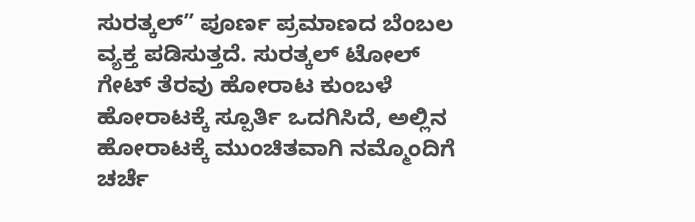ಸುರತ್ಕಲ್” ಪೂರ್ಣ ಪ್ರಮಾಣದ ಬೆಂಬಲ ವ್ಯಕ್ತ ಪಡಿಸುತ್ತದೆ. ಸುರತ್ಕಲ್ ಟೋಲ್ ಗೇಟ್ ತೆರವು ಹೋರಾಟ ಕುಂಬಳೆ ಹೋರಾಟಕ್ಕೆ ಸ್ಪೂರ್ತಿ ಒದಗಿಸಿದೆ, ಅಲ್ಲಿನ ಹೋರಾಟಕ್ಕೆ ಮುಂಚಿತವಾಗಿ ನಮ್ಮೊಂದಿಗೆ ಚರ್ಚೆ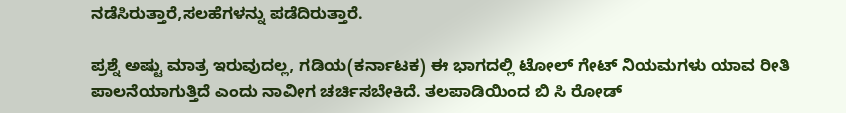ನಡೆಸಿರುತ್ತಾರೆ,ಸಲಹೆಗಳನ್ನು ಪಡೆದಿರುತ್ತಾರೆ.

ಪ್ರಶ್ನೆ ಅಷ್ಟು ಮಾತ್ರ ಇರುವುದಲ್ಲ, ಗಡಿಯ(ಕರ್ನಾಟಕ) ಈ ಭಾಗದಲ್ಲಿ ಟೋಲ್ ಗೇಟ್ ನಿಯಮಗಳು ಯಾವ ರೀತಿ ಪಾಲನೆಯಾಗುತ್ತಿದೆ ಎಂದು ನಾವೀಗ ಚರ್ಚಿಸಬೇಕಿದೆ. ತಲಪಾಡಿಯಿಂದ ಬಿ ಸಿ ರೋಡ್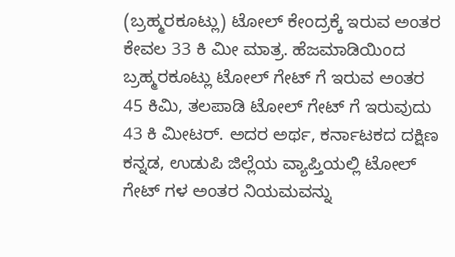(ಬ್ರಹ್ಮರಕೂಟ್ಲು) ಟೋಲ್ ಕೇಂದ್ರಕ್ಕೆ ಇರುವ ಅಂತರ ಕೇವಲ 33 ಕಿ ಮೀ ಮಾತ್ರ. ಹೆಜಮಾಡಿಯಿಂದ ಬ್ರಹ್ಮರಕೂಟ್ಲು ಟೋಲ್ ಗೇಟ್ ಗೆ ಇರುವ ಅಂತರ 45 ಕಿಮಿ, ತಲಪಾಡಿ ಟೋಲ್ ಗೇಟ್ ಗೆ ಇರುವುದು 43 ಕಿ ಮೀಟರ್. ಅದರ ಅರ್ಥ, ಕರ್ನಾಟಕದ ದಕ್ಷಿಣ ಕನ್ನಡ, ಉಡುಪಿ ಜಿಲ್ಲೆಯ ವ್ಯಾಪ್ತಿಯಲ್ಲಿ ಟೋಲ್ ಗೇಟ್ ಗಳ ಅಂತರ ನಿಯಮವನ್ನು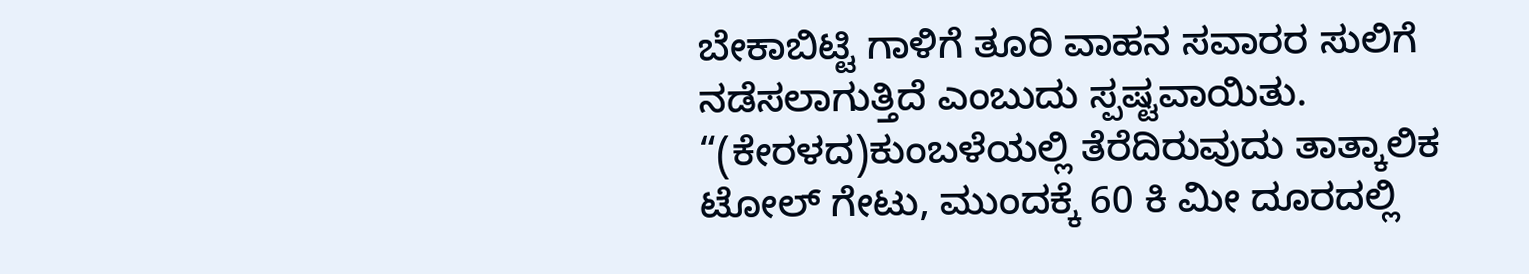ಬೇಕಾಬಿಟ್ಟಿ ಗಾಳಿಗೆ ತೂರಿ ವಾಹನ ಸವಾರರ ಸುಲಿಗೆ ನಡೆಸಲಾಗುತ್ತಿದೆ ಎಂಬುದು ಸ್ಪಷ್ಟವಾಯಿತು.
“(ಕೇರಳದ)ಕುಂಬಳೆಯಲ್ಲಿ ತೆರೆದಿರುವುದು ತಾತ್ಕಾಲಿಕ ಟೋಲ್ ಗೇಟು, ಮುಂದಕ್ಕೆ 60 ಕಿ ಮೀ ದೂರದಲ್ಲಿ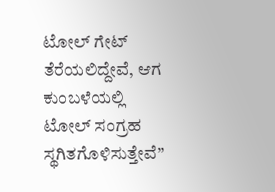ಟೋಲ್ ಗೇಟ್ ತೆರೆಯಲಿದ್ದೇವೆ, ಆಗ ಕುಂಬಳೆಯಲ್ಲಿ ಟೋಲ್ ಸಂಗ್ರಹ ಸ್ಥಗಿತಗೊಳಿಸುತ್ತೇವೆ”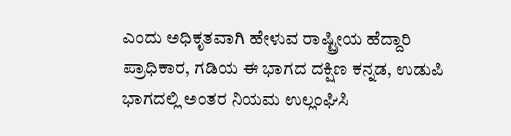ಎಂದು ಅಧಿಕೃತವಾಗಿ ಹೇಳುವ ರಾಷ್ಟ್ರೀಯ ಹೆದ್ದಾರಿ ಪ್ರಾಧಿಕಾರ, ಗಡಿಯ ಈ ಭಾಗದ ದಕ್ಷಿಣ ಕನ್ನಡ, ಉಡುಪಿ ಭಾಗದಲ್ಲಿ ಅಂತರ ನಿಯಮ ಉಲ್ಲಂಘಿಸಿ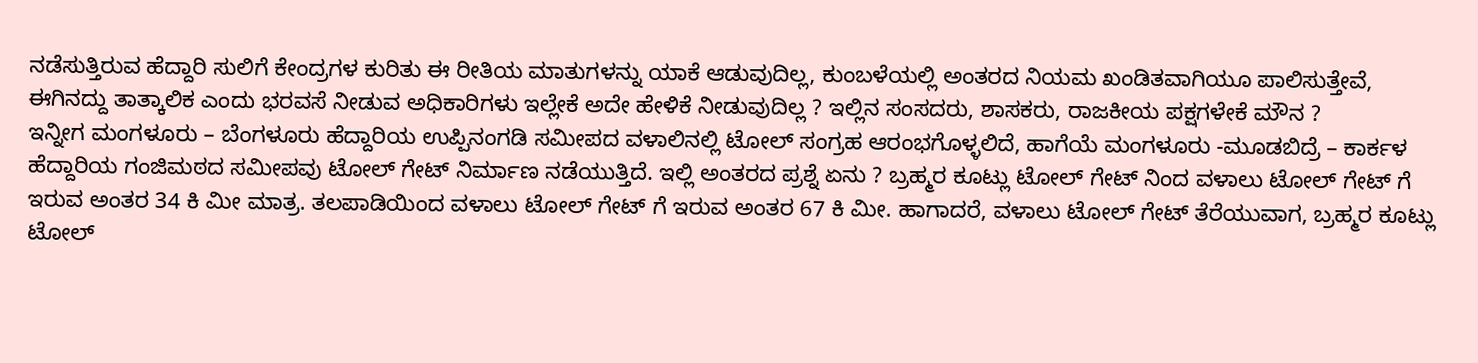ನಡೆಸುತ್ತಿರುವ ಹೆದ್ದಾರಿ ಸುಲಿಗೆ ಕೇಂದ್ರಗಳ ಕುರಿತು ಈ ರೀತಿಯ ಮಾತುಗಳನ್ನು ಯಾಕೆ ಆಡುವುದಿಲ್ಲ, ಕುಂಬಳೆಯಲ್ಲಿ ಅಂತರದ ನಿಯಮ ಖಂಡಿತವಾಗಿಯೂ ಪಾಲಿಸುತ್ತೇವೆ, ಈಗಿನದ್ದು ತಾತ್ಕಾಲಿಕ ಎಂದು ಭರವಸೆ ನೀಡುವ ಅಧಿಕಾರಿಗಳು ಇಲ್ಲೇಕೆ ಅದೇ ಹೇಳಿಕೆ ನೀಡುವುದಿಲ್ಲ ? ಇಲ್ಲಿನ ಸಂಸದರು, ಶಾಸಕರು, ರಾಜಕೀಯ ಪಕ್ಷಗಳೇಕೆ ಮೌನ ?
ಇನ್ನೀಗ ಮಂಗಳೂರು – ಬೆಂಗಳೂರು ಹೆದ್ದಾರಿಯ ಉಪ್ಪಿನಂಗಡಿ ಸಮೀಪದ ವಳಾಲಿನಲ್ಲಿ ಟೋಲ್ ಸಂಗ್ರಹ ಆರಂಭಗೊಳ್ಳಲಿದೆ, ಹಾಗೆಯೆ ಮಂಗಳೂರು -ಮೂಡಬಿದ್ರೆ – ಕಾರ್ಕಳ ಹೆದ್ದಾರಿಯ ಗಂಜಿಮಠದ ಸಮೀಪವು ಟೋಲ್ ಗೇಟ್ ನಿರ್ಮಾಣ ನಡೆಯುತ್ತಿದೆ. ಇಲ್ಲಿ ಅಂತರದ ಪ್ರಶ್ನೆ ಏನು ? ಬ್ರಹ್ಮರ ಕೂಟ್ಲು ಟೋಲ್ ಗೇಟ್ ನಿಂದ ವಳಾಲು ಟೋಲ್ ಗೇಟ್ ಗೆ ಇರುವ ಅಂತರ 34 ಕಿ ಮೀ ಮಾತ್ರ. ತಲಪಾಡಿಯಿಂದ ವಳಾಲು ಟೋಲ್ ಗೇಟ್ ಗೆ ಇರುವ ಅಂತರ 67 ಕಿ ಮೀ. ಹಾಗಾದರೆ, ವಳಾಲು ಟೋಲ್ ಗೇಟ್ ತೆರೆಯುವಾಗ, ಬ್ರಹ್ಮರ ಕೂಟ್ಲು ಟೋಲ್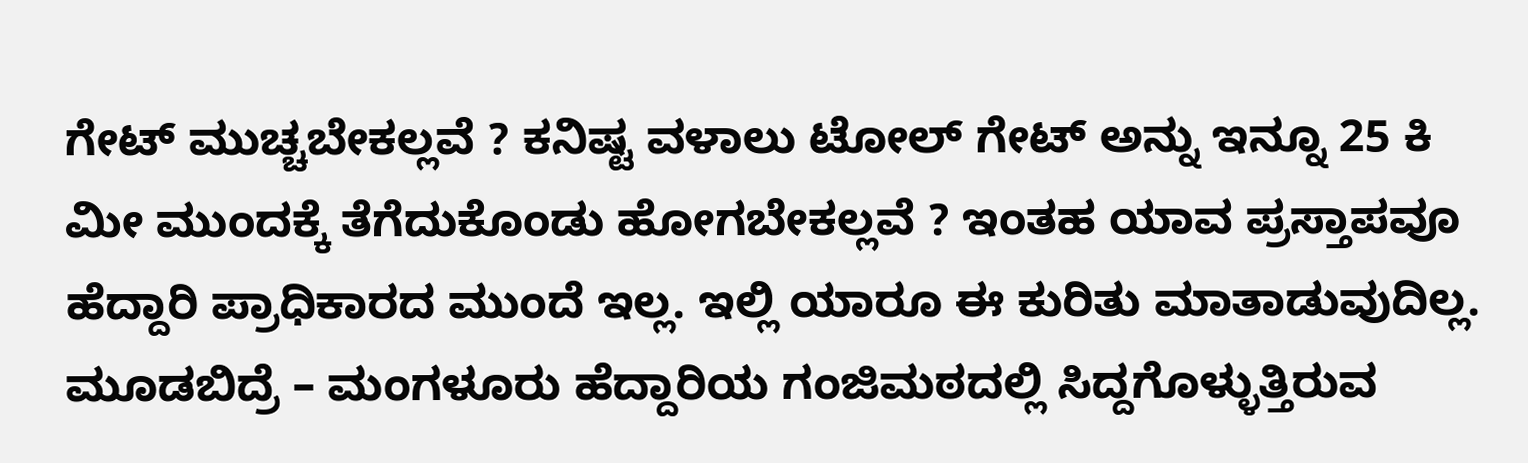ಗೇಟ್ ಮುಚ್ಚಬೇಕಲ್ಲವೆ ? ಕನಿಷ್ಟ ವಳಾಲು ಟೋಲ್ ಗೇಟ್ ಅನ್ನು ಇನ್ನೂ 25 ಕಿ ಮೀ ಮುಂದಕ್ಕೆ ತೆಗೆದುಕೊಂಡು ಹೋಗಬೇಕಲ್ಲವೆ ? ಇಂತಹ ಯಾವ ಪ್ರಸ್ತಾಪವೂ ಹೆದ್ದಾರಿ ಪ್ರಾಧಿಕಾರದ ಮುಂದೆ ಇಲ್ಲ. ಇಲ್ಲಿ ಯಾರೂ ಈ ಕುರಿತು ಮಾತಾಡುವುದಿಲ್ಲ.
ಮೂಡಬಿದ್ರೆ – ಮಂಗಳೂರು ಹೆದ್ದಾರಿಯ ಗಂಜಿಮಠದಲ್ಲಿ ಸಿದ್ದಗೊಳ್ಳುತ್ತಿರುವ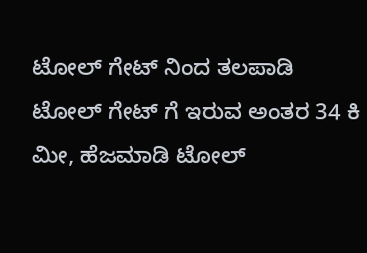ಟೋಲ್ ಗೇಟ್ ನಿಂದ ತಲಪಾಡಿ ಟೋಲ್ ಗೇಟ್ ಗೆ ಇರುವ ಅಂತರ 34 ಕಿ ಮೀ, ಹೆಜಮಾಡಿ ಟೋಲ್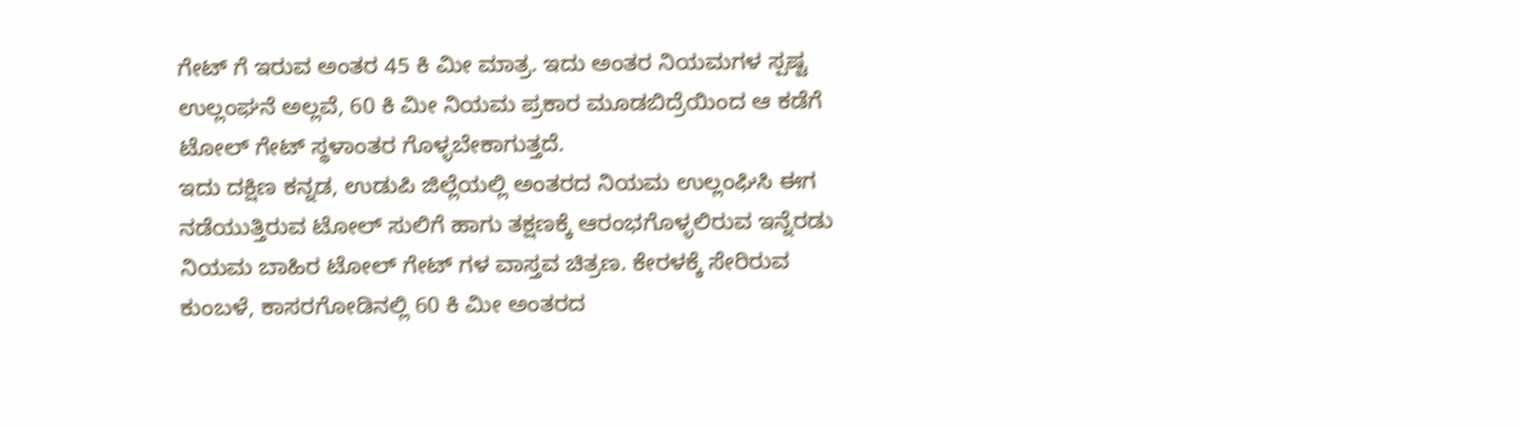ಗೇಟ್ ಗೆ ಇರುವ ಅಂತರ 45 ಕಿ ಮೀ ಮಾತ್ರ. ಇದು ಅಂತರ ನಿಯಮಗಳ ಸ್ಪಷ್ಟ ಉಲ್ಲಂಘನೆ ಅಲ್ಲವೆ, 60 ಕಿ ಮೀ ನಿಯಮ ಪ್ರಕಾರ ಮೂಡಬಿದ್ರೆಯಿಂದ ಆ ಕಡೆಗೆ ಟೋಲ್ ಗೇಟ್ ಸ್ಥಳಾಂತರ ಗೊಳ್ಳಬೇಕಾಗುತ್ತದೆ.
ಇದು ದಕ್ಷಿಣ ಕನ್ನಡ, ಉಡುಪಿ ಜಿಲ್ಲೆಯಲ್ಲಿ ಅಂತರದ ನಿಯಮ ಉಲ್ಲಂಘಿಸಿ ಈಗ ನಡೆಯುತ್ತಿರುವ ಟೋಲ್ ಸುಲಿಗೆ ಹಾಗು ತಕ್ಷಣಕ್ಕೆ ಆರಂಭಗೊಳ್ಳಲಿರುವ ಇನ್ನೆರಡು ನಿಯಮ ಬಾಹಿರ ಟೋಲ್ ಗೇಟ್ ಗಳ ವಾಸ್ತವ ಚಿತ್ರಣ. ಕೇರಳಕ್ಕೆ ಸೇರಿರುವ ಕುಂಬಳೆ, ಕಾಸರಗೋಡಿನಲ್ಲಿ 60 ಕಿ ಮೀ ಅಂತರದ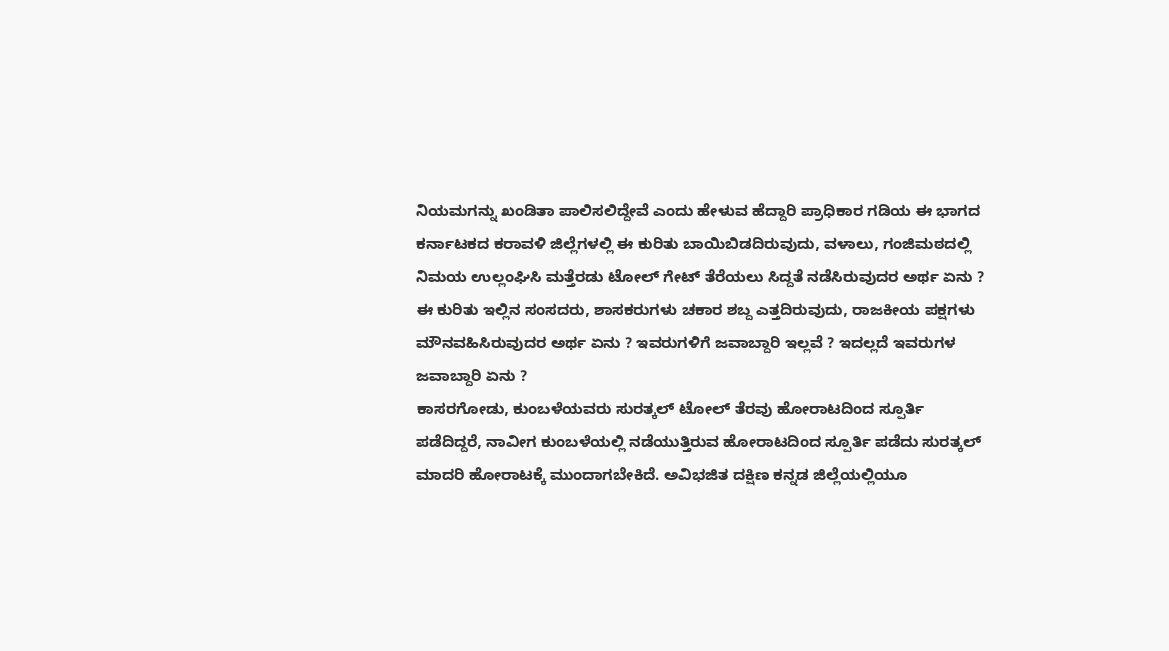ನಿಯಮಗನ್ನು ಖಂಡಿತಾ ಪಾಲಿಸಲಿದ್ದೇವೆ ಎಂದು ಹೇಳುವ ಹೆದ್ದಾರಿ ಪ್ರಾಧಿಕಾರ ಗಡಿಯ ಈ ಭಾಗದ ಕರ್ನಾಟಕದ ಕರಾವಳಿ ಜಿಲ್ಲೆಗಳಲ್ಲಿ ಈ ಕುರಿತು ಬಾಯಿಬಿಡದಿರುವುದು, ವಳಾಲು, ಗಂಜಿಮಠದಲ್ಲಿ ನಿಮಯ ಉಲ್ಲಂಘಿಸಿ ಮತ್ತೆರಡು ಟೋಲ್ ಗೇಟ್ ತೆರೆಯಲು ಸಿದ್ದತೆ ನಡೆಸಿರುವುದರ ಅರ್ಥ ಏನು ?
ಈ ಕುರಿತು ಇಲ್ಲಿನ ಸಂಸದರು, ಶಾಸಕರುಗಳು ಚಕಾರ ಶಬ್ದ ಎತ್ತದಿರುವುದು, ರಾಜಕೀಯ ಪಕ್ಷಗಳು ಮೌನವಹಿಸಿರುವುದರ ಅರ್ಥ ಏನು ? ಇವರುಗಳಿಗೆ ಜವಾಬ್ದಾರಿ ಇಲ್ಲವೆ ? ಇದಲ್ಲದೆ ಇವರುಗಳ ಜವಾಬ್ದಾರಿ ಏನು ?
ಕಾಸರಗೋಡು, ಕುಂಬಳೆಯವರು ಸುರತ್ಕಲ್ ಟೋಲ್ ತೆರವು ಹೋರಾಟದಿಂದ ಸ್ಪೂರ್ತಿ ಪಡೆದಿದ್ದರೆ, ನಾವೀಗ ಕುಂಬಳೆಯಲ್ಲಿ ನಡೆಯುತ್ತಿರುವ ಹೋರಾಟದಿಂದ ಸ್ಪೂರ್ತಿ ಪಡೆದು ಸುರತ್ಕಲ್ ಮಾದರಿ ಹೋರಾಟಕ್ಕೆ ಮುಂದಾಗಬೇಕಿದೆ. ಅವಿಭಜಿತ ದಕ್ಷಿಣ ಕನ್ನಡ ಜಿಲ್ಲೆಯಲ್ಲಿಯೂ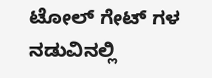ಟೋಲ್ ಗೇಟ್ ಗಳ ನಡುವಿನಲ್ಲಿ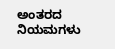ಅಂತರದ ನಿಯಮಗಳು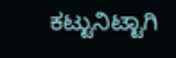ಕಟ್ಟುನಿಟ್ಟಾಗಿ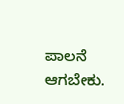ಪಾಲನೆ ಆಗಬೇಕು.